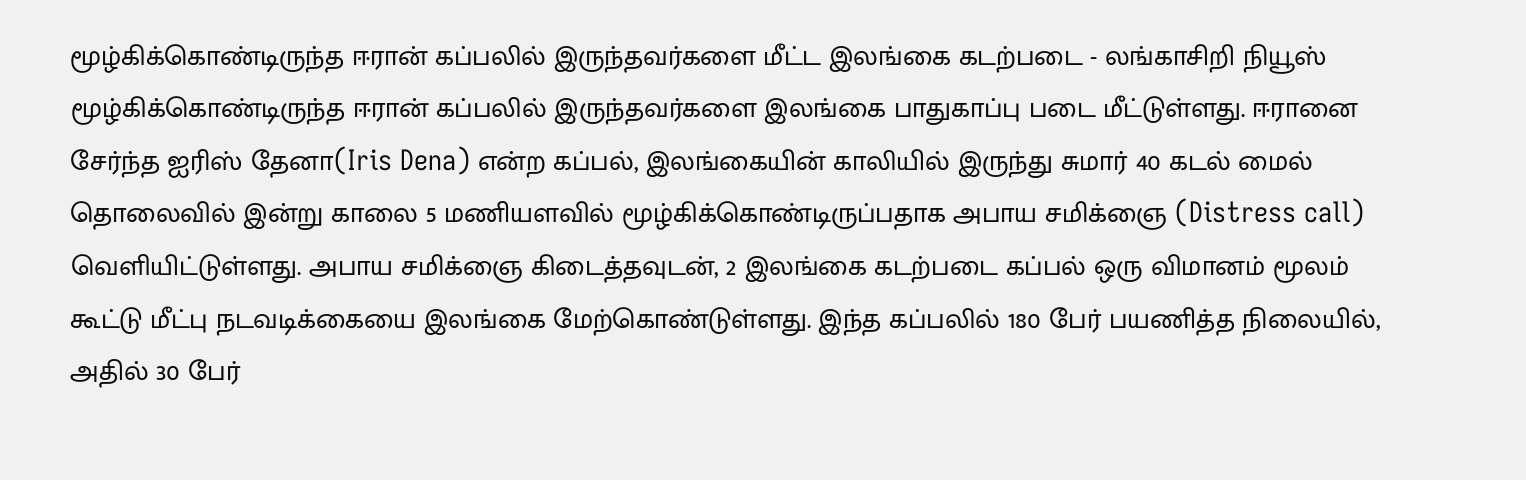மூழ்கிக்கொண்டிருந்த ஈரான் கப்பலில் இருந்தவர்களை மீட்ட இலங்கை கடற்படை - லங்காசிறி நியூஸ்
மூழ்கிக்கொண்டிருந்த ஈரான் கப்பலில் இருந்தவர்களை இலங்கை பாதுகாப்பு படை மீட்டுள்ளது. ஈரானை சேர்ந்த ஐரிஸ் தேனா(Iris Dena) என்ற கப்பல், இலங்கையின் காலியில் இருந்து சுமார் 40 கடல் மைல் தொலைவில் இன்று காலை 5 மணியளவில் மூழ்கிக்கொண்டிருப்பதாக அபாய சமிக்ஞை (Distress call) வெளியிட்டுள்ளது. அபாய சமிக்ஞை கிடைத்தவுடன், 2 இலங்கை கடற்படை கப்பல் ஒரு விமானம் மூலம் கூட்டு மீட்பு நடவடிக்கையை இலங்கை மேற்கொண்டுள்ளது. இந்த கப்பலில் 180 பேர் பயணித்த நிலையில், அதில் 30 பேர்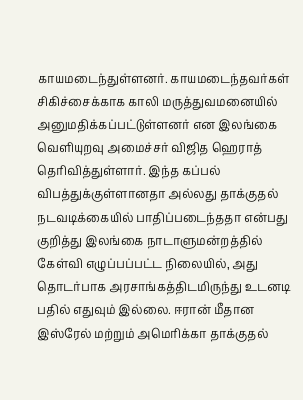காயமடைந்துள்ளனர். காயமடைந்தவர்கள் சிகிச்சைக்காக காலி மருத்துவமனையில் அனுமதிக்கப்பட்டுள்ளனர் என இலங்கை வெளியுறவு அமைச்சர் விஜித ஹெராத் தெரிவித்துள்ளார். இந்த கப்பல் விபத்துக்குள்ளானதா அல்லது தாக்குதல் நடவடிக்கையில் பாதிப்படைந்ததா என்பது குறித்து இலங்கை நாடாளுமன்றத்தில் கேள்வி எழுப்பப்பட்ட நிலையில், அது தொடர்பாக அரசாங்கத்திடமிருந்து உடனடி பதில் எதுவும் இல்லை. ஈரான் மீதான இஸ்ரேல் மற்றும் அமெரிக்கா தாக்குதல்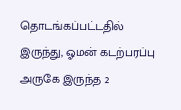தொடங்கப்பட்டதில் இருந்து, ஓமன் கடற்பரப்பு அருகே இருந்த 2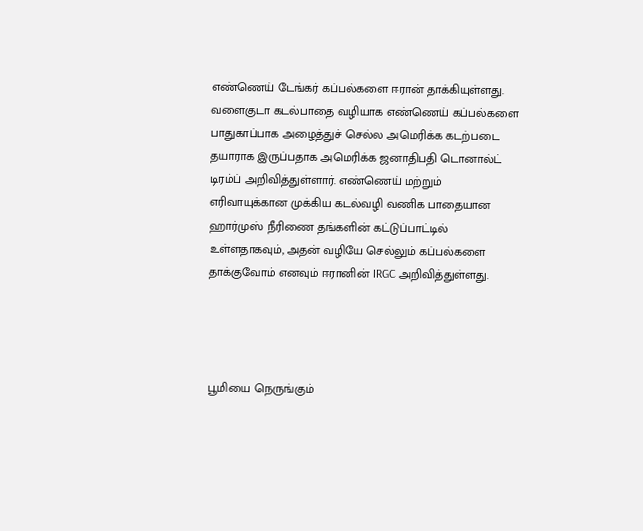எண்ணெய் டேங்கர் கப்பல்களை ஈரான் தாக்கியுள்ளது. வளைகுடா கடல்பாதை வழியாக எண்ணெய் கப்பல்களை பாதுகாப்பாக அழைத்துச் செல்ல அமெரிக்க கடற்படை தயாராக இருப்பதாக அமெரிக்க ஜனாதிபதி டொனால்ட் டிரம்ப் அறிவித்துள்ளார். எண்ணெய் மற்றும் எரிவாயுக்கான முக்கிய கடல்வழி வணிக பாதையான ஹார்முஸ் நீரிணை தங்களின் கட்டுப்பாட்டில் உள்ளதாகவும், அதன் வழியே செல்லும் கப்பல்களை தாக்குவோம் எனவும் ஈரானின் IRGC அறிவித்துள்ளது.




பூமியை நெருங்கும்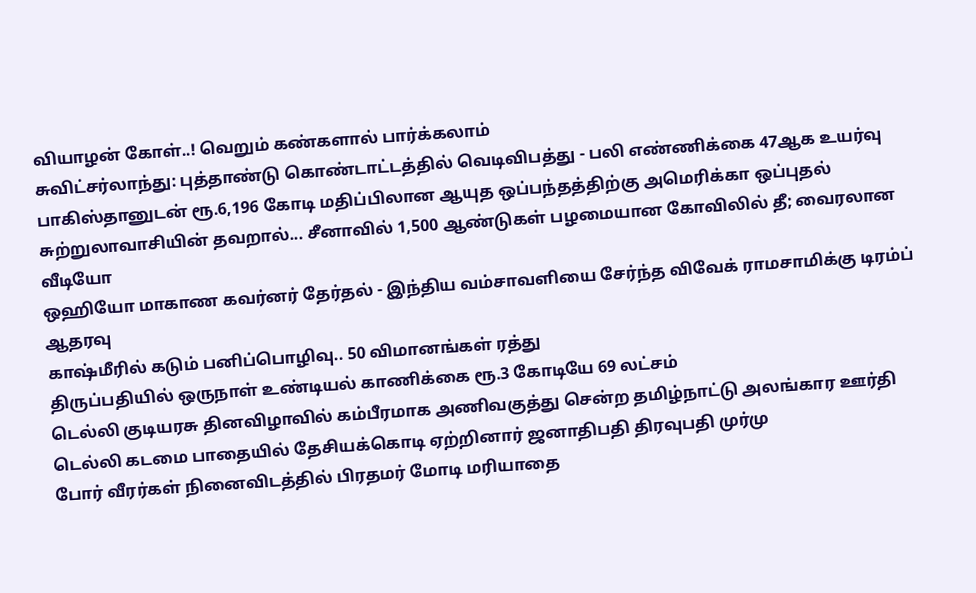வியாழன் கோள்..! வெறும் கண்களால் பார்க்கலாம்
சுவிட்சர்லாந்து: புத்தாண்டு கொண்டாட்டத்தில் வெடிவிபத்து - பலி எண்ணிக்கை 47ஆக உயர்வு
பாகிஸ்தானுடன் ரூ.6,196 கோடி மதிப்பிலான ஆயுத ஒப்பந்தத்திற்கு அமெரிக்கா ஒப்புதல்
சுற்றுலாவாசியின் தவறால்... சீனாவில் 1,500 ஆண்டுகள் பழமையான கோவிலில் தீ; வைரலான வீடியோ
ஒஹியோ மாகாண கவர்னர் தேர்தல் - இந்திய வம்சாவளியை சேர்ந்த விவேக் ராமசாமிக்கு டிரம்ப் ஆதரவு
காஷ்மீரில் கடும் பனிப்பொழிவு.. 50 விமானங்கள் ரத்து
திருப்பதியில் ஒருநாள் உண்டியல் காணிக்கை ரூ.3 கோடியே 69 லட்சம்
டெல்லி குடியரசு தினவிழாவில் கம்பீரமாக அணிவகுத்து சென்ற தமிழ்நாட்டு அலங்கார ஊர்தி
டெல்லி கடமை பாதையில் தேசியக்கொடி ஏற்றினார் ஜனாதிபதி திரவுபதி முர்மு
போர் வீரர்கள் நினைவிடத்தில் பிரதமர் மோடி மரியாதை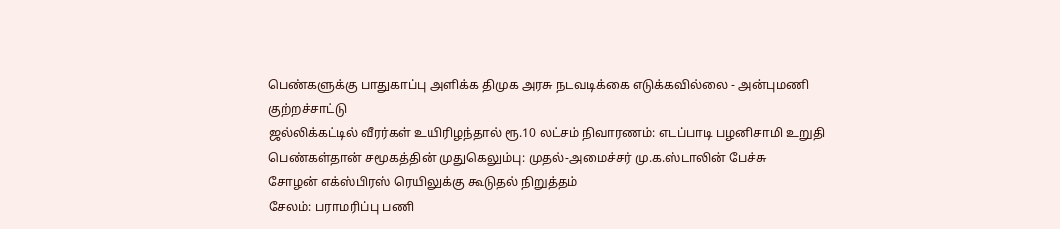பெண்களுக்கு பாதுகாப்பு அளிக்க திமுக அரசு நடவடிக்கை எடுக்கவில்லை - அன்புமணி குற்றச்சாட்டு
ஜல்லிக்கட்டில் வீரர்கள் உயிரிழந்தால் ரூ.10 லட்சம் நிவாரணம்: எடப்பாடி பழனிசாமி உறுதி
பெண்கள்தான் சமூகத்தின் முதுகெலும்பு: முதல்-அமைச்சர் மு.க.ஸ்டாலின் பேச்சு
சோழன் எக்ஸ்பிரஸ் ரெயிலுக்கு கூடுதல் நிறுத்தம்
சேலம்: பராமரிப்பு பணி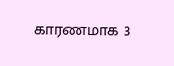காரணமாக 3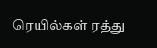ரெயில்கள் ரத்து